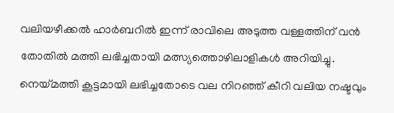വലിയഴീക്കല്‍ ഹാർബറില്‍ ഇന്ന് രാവിലെ അടുത്ത വള്ളത്തിന് വൻ തോതില്‍ മത്തി ലഭിച്ചതായി മത്സ്യത്തൊഴിലാളികള്‍ അറിയിച്ചു. നെയ്മത്തി കൂട്ടമായി ലഭിച്ചതോടെ വല നിറഞ്ഞ് കീറി വലിയ നഷ്ടവും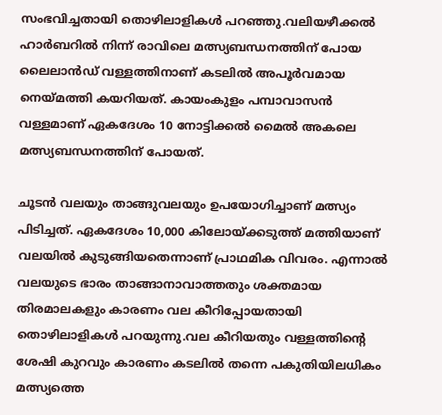സംഭവിച്ചതായി തൊഴിലാളികള്‍ പറഞ്ഞു.വലിയഴീക്കല്‍ ഹാർബറില്‍ നിന്ന് രാവിലെ മത്സ്യബന്ധനത്തിന് പോയ ലൈലാൻഡ് വള്ളത്തിനാണ് കടലില്‍ അപൂർവമായ നെയ്മത്തി കയറിയത്. കായംകുളം പമ്പാവാസൻ വള്ളമാണ് ഏകദേശം 10 നോട്ടിക്കല്‍ മൈല്‍ അകലെ മത്സ്യബന്ധനത്തിന് പോയത്.

ചൂടൻ വലയും താങ്ങുവലയും ഉപയോഗിച്ചാണ് മത്സ്യം പിടിച്ചത്. ഏകദേശം 10,000 കിലോയ്‌ക്കടുത്ത് മത്തിയാണ് വലയില്‍ കുടുങ്ങിയതെന്നാണ് പ്രാഥമിക വിവരം. എന്നാല്‍ വലയുടെ ഭാരം താങ്ങാനാവാത്തതും ശക്തമായ തിരമാലകളും കാരണം വല കീറിപ്പോയതായി തൊഴിലാളികള്‍ പറയുന്നു.വല കീറിയതും വള്ളത്തിന്റെ ശേഷി കുറവും കാരണം കടലില്‍ തന്നെ പകുതിയിലധികം മത്സ്യത്തെ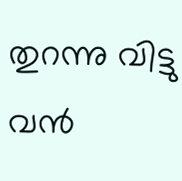തുറന്നു വിട്ടു വൻ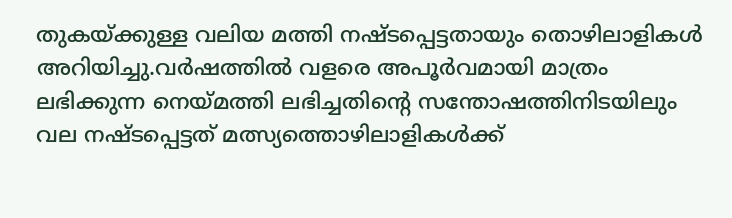തുകയ്‌ക്കുള്ള വലിയ മത്തി നഷ്ടപ്പെട്ടതായും തൊഴിലാളികള്‍ അറിയിച്ചു.വർഷത്തില്‍ വളരെ അപൂർവമായി മാത്രം ലഭിക്കുന്ന നെയ്മത്തി ലഭിച്ചതിന്റെ സന്തോഷത്തിനിടയിലും വല നഷ്ടപ്പെട്ടത് മത്സ്യത്തൊഴിലാളികള്‍ക്ക്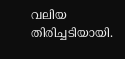വലിയ തിരിച്ചടിയായി.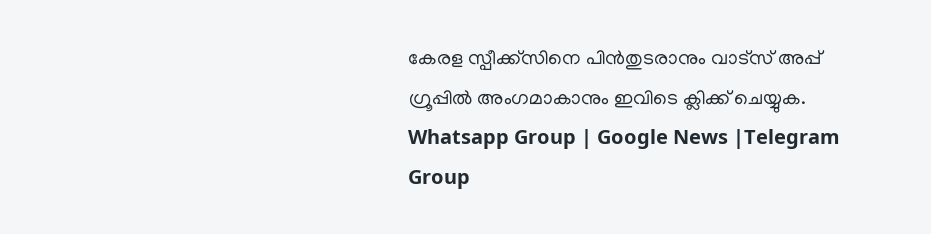കേരള സ്പീക്ക്സിനെ പിൻതുടരാനും വാട്സ് അപ്പ് ഗ്രൂപ്പിൽ അംഗമാകാനും ഇവിടെ ക്ലിക്ക് ചെയ്യുക. Whatsapp Group | Google News |Telegram Group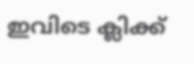ഇവിടെ ക്ലിക്ക്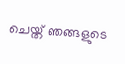ചെയ്ത് ഞങ്ങളുടെ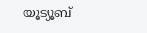യൂട്യൂബ്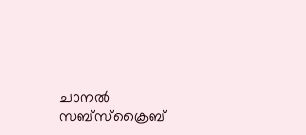ചാനൽ സബ്സ്ക്രൈബ്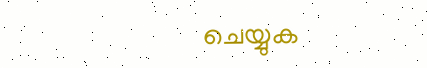ചെയ്യുക